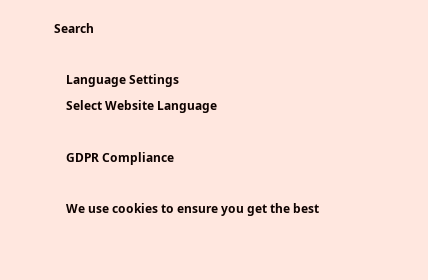Search

    Language Settings
    Select Website Language

    GDPR Compliance

    We use cookies to ensure you get the best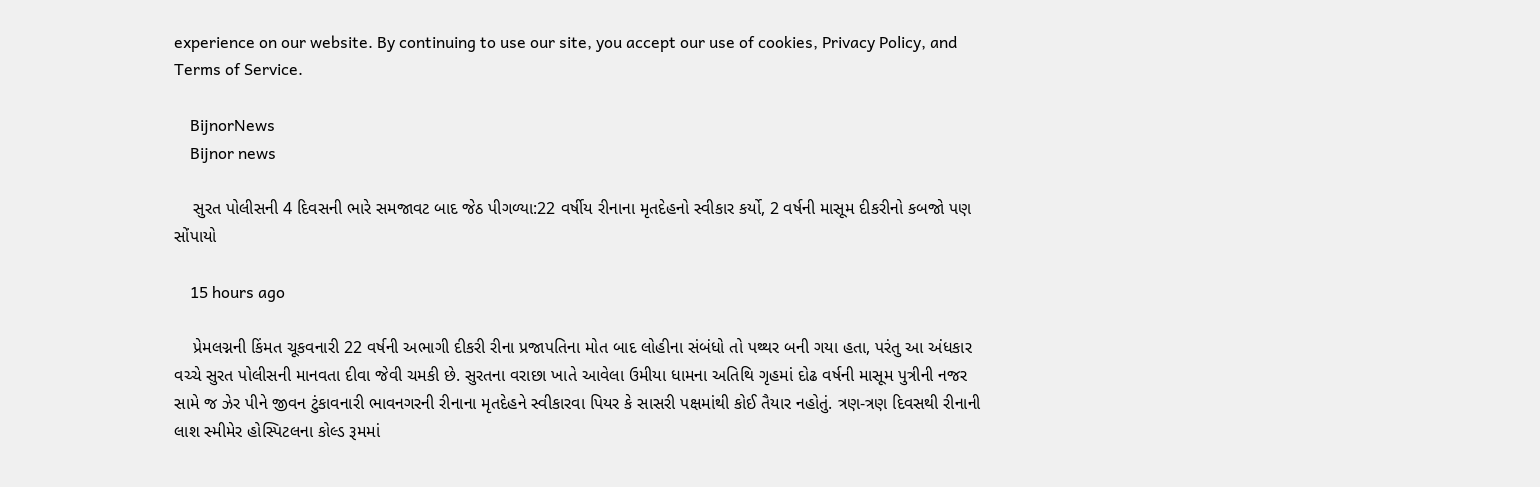experience on our website. By continuing to use our site, you accept our use of cookies, Privacy Policy, and Terms of Service.

    BijnorNews
    Bijnor news

    સુરત પોલીસની 4 દિવસની ભારે સમજાવટ બાદ જેઠ પીગળ્યા:22 વર્ષીય રીનાના મૃતદેહનો સ્વીકાર કર્યો, 2 વર્ષની માસૂમ દીકરીનો કબજો પણ સોંપાયો

    15 hours ago

    પ્રેમલગ્નની કિંમત ચૂકવનારી 22 વર્ષની અભાગી દીકરી રીના પ્રજાપતિના મોત બાદ લોહીના સંબંધો તો પથ્થર બની ગયા હતા, પરંતુ આ અંધકાર વચ્ચે સુરત પોલીસની માનવતા દીવા જેવી ચમકી છે. સુરતના વરાછા ખાતે આવેલા ઉમીયા ધામના અતિથિ ગૃહમાં દોઢ વર્ષની માસૂમ પુત્રીની નજર સામે જ ઝેર પીને જીવન ટુંકાવનારી ભાવનગરની રીનાના મૃતદેહને સ્વીકારવા પિયર કે સાસરી પક્ષમાંથી કોઈ તૈયાર નહોતું. ત્રણ-ત્રણ દિવસથી રીનાની લાશ સ્મીમેર હોસ્પિટલના કોલ્ડ રૂમમાં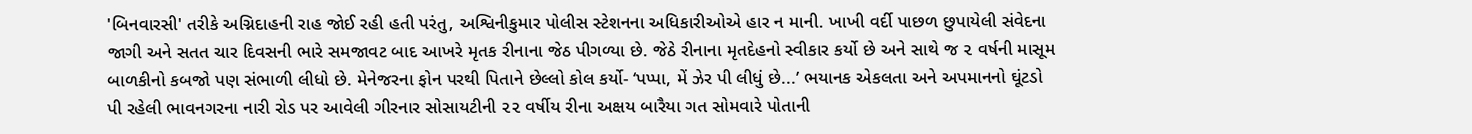'બિનવારસી' તરીકે અગ્નિદાહની રાહ જોઈ રહી હતી પરંતુ, અશ્વિનીકુમાર પોલીસ સ્ટેશનના અધિકારીઓએ હાર ન માની. ખાખી વર્દી પાછળ છુપાયેલી સંવેદના જાગી અને સતત ચાર દિવસની ભારે સમજાવટ બાદ આખરે મૃતક રીનાના જેઠ પીગળ્યા છે. જેઠે રીનાના મૃતદેહનો સ્વીકાર કર્યો છે અને સાથે જ ૨ વર્ષની માસૂમ બાળકીનો કબજો પણ સંભાળી લીધો છે. મેનેજરના ફોન પરથી પિતાને છેલ્લો કોલ કર્યો- ‘પપ્પા, મેં ઝેર પી લીધું છે...’ ભયાનક એકલતા અને અપમાનનો ઘૂંટડો પી રહેલી ભાવનગરના નારી રોડ પર આવેલી ગીરનાર સોસાયટીની ૨૨ વર્ષીય રીના અક્ષય બારૈયા ગત સોમવારે પોતાની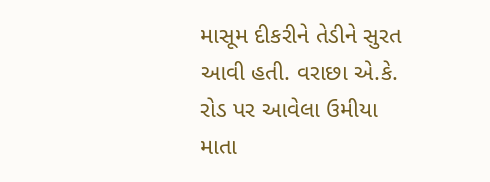માસૂમ દીકરીને તેડીને સુરત આવી હતી. વરાછા એ.કે. રોડ પર આવેલા ઉમીયા માતા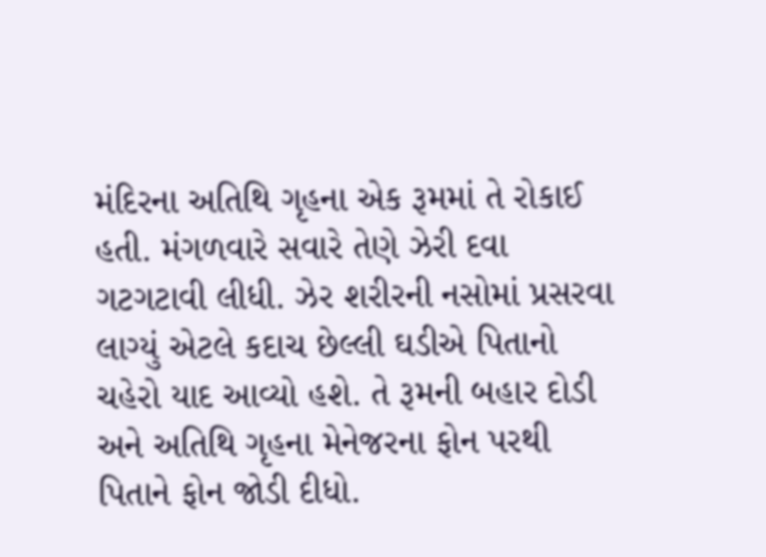મંદિરના અતિથિ ગૃહના એક રૂમમાં તે રોકાઈ હતી. મંગળવારે સવારે તેણે ઝેરી દવા ગટગટાવી લીધી. ઝેર શરીરની નસોમાં પ્રસરવા લાગ્યું એટલે કદાચ છેલ્લી ઘડીએ પિતાનો ચહેરો યાદ આવ્યો હશે. તે રૂમની બહાર દોડી અને અતિથિ ગૃહના મેનેજરના ફોન પરથી પિતાને ફોન જોડી દીધો.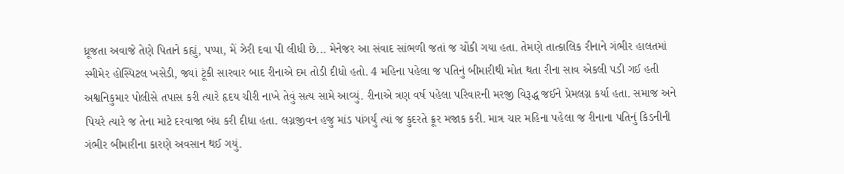ધ્રૂજતા અવાજે તેણે પિતાને કહ્યું, પપ્પા, મેં ઝેરી દવા પી લીધી છે... મેનેજર આ સંવાદ સાંભળી જતાં જ ચોંકી ગયા હતા. તેમણે તાત્કાલિક રીનાને ગંભીર હાલતમાં સ્મીમેર હોસ્પિટલ ખસેડી, જ્યાં ટૂંકી સારવાર બાદ રીનાએ દમ તોડી દીધો હતો. 4 મહિના પહેલા જ પતિનું બીમારીથી મોત થતા રીના સાવ એકલી પડી ગઈ હતી અશ્વનિકુમાર પોલીસે તપાસ કરી ત્યારે હૃદય ચીરી નાખે તેવું સત્ય સામે આવ્યું. રીનાએ ત્રણ વર્ષ પહેલા પરિવારની મરજી વિરૂદ્ધ જઈને પ્રેમલગ્ન કર્યા હતા. સમાજ અને પિયરે ત્યારે જ તેના માટે દરવાજા બંધ કરી દીધા હતા. લગ્નજીવન હજુ માંડ પાંગર્યું ત્યાં જ કુદરતે ક્રૂર મજાક કરી. માત્ર ચાર મહિના પહેલા જ રીનાના પતિનું કિડનીની ગંભીર બીમારીના કારણે અવસાન થઈ ગયું.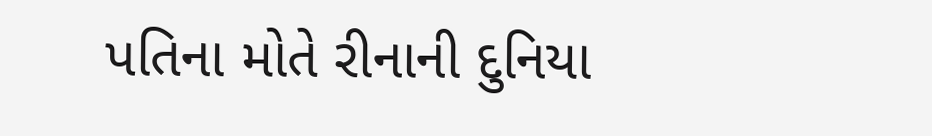પતિના મોતે રીનાની દુનિયા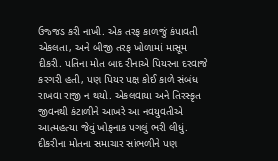ઉજ્જડ કરી નાખી. એક તરફ કાળજું કંપાવતી એકલતા, અને બીજી તરફ ખોળામાં માસૂમ દીકરી. પતિના મોત બાદ રીનાએ પિયરના દરવાજે કરગરી હતી, પણ પિયર પક્ષ કોઈ કાળે સંબંધ રાખવા રાજી ન થયો. એકલવાયા અને તિરસ્કૃત જીવનથી કંટાળીને આખરે આ નવયુવતીએ આત્મહત્યા જેવું ખોફનાક પગલું ભરી લીધું. દીકરીના મોતના સમાચાર સાંભળીને પણ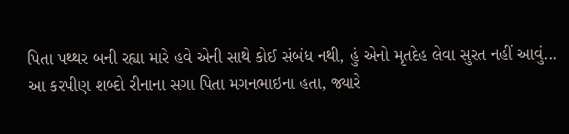પિતા પથ્થર બની રહ્યા મારે હવે એની સાથે કોઈ સંબંધ નથી, હું એનો મૃતદેહ લેવા સુરત નહીં આવું... આ કરપીણ શબ્દો રીનાના સગા પિતા મગનભાઇના હતા, જ્યારે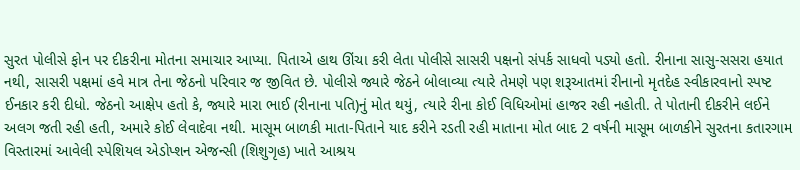સુરત પોલીસે ફોન પર દીકરીના મોતના સમાચાર આપ્યા. પિતાએ હાથ ઊંચા કરી લેતા પોલીસે સાસરી પક્ષનો સંપર્ક સાધવો પડ્યો હતો. રીનાના સાસુ-સસરા હયાત નથી, સાસરી પક્ષમાં હવે માત્ર તેના જેઠનો પરિવાર જ જીવિત છે. પોલીસે જ્યારે જેઠને બોલાવ્યા ત્યારે તેમણે પણ શરૂઆતમાં રીનાનો મૃતદેહ સ્વીકારવાનો સ્પષ્ટ ઈનકાર કરી દીધો. જેઠનો આક્ષેપ હતો કે, જ્યારે મારા ભાઈ (રીનાના પતિ)નું મોત થયું, ત્યારે રીના કોઈ વિધિઓમાં હાજર રહી નહોતી. તે પોતાની દીકરીને લઈને અલગ જતી રહી હતી, અમારે કોઈ લેવાદેવા નથી. માસૂમ બાળકી માતા-પિતાને યાદ કરીને રડતી રહી માતાના મોત બાદ 2 વર્ષની માસૂમ બાળકીને સુરતના કતારગામ વિસ્તારમાં આવેલી સ્પેશિયલ એડોપ્શન એજન્સી (શિશુગૃહ) ખાતે આશ્રય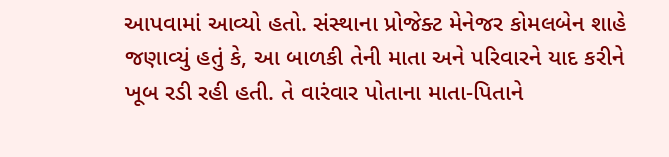આપવામાં આવ્યો હતો. સંસ્થાના પ્રોજેક્ટ મેનેજર કોમલબેન શાહે જણાવ્યું હતું કે, આ બાળકી તેની માતા અને પરિવારને યાદ કરીને ખૂબ રડી રહી હતી. તે વારંવાર પોતાના માતા-પિતાને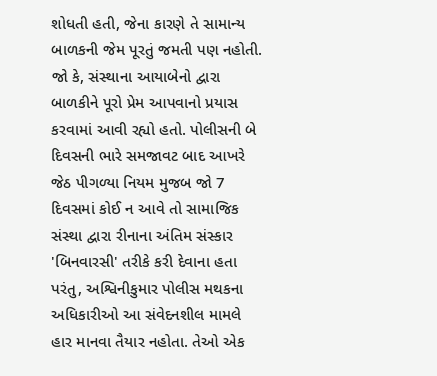શોધતી હતી, જેના કારણે તે સામાન્ય બાળકની જેમ પૂરતું જમતી પણ નહોતી. જો કે, સંસ્થાના આયાબેનો દ્વારા બાળકીને પૂરો પ્રેમ આપવાનો પ્રયાસ કરવામાં આવી રહ્યો હતો. પોલીસની બે દિવસની ભારે સમજાવટ બાદ આખરે જેઠ પીગળ્યા નિયમ મુજબ જો 7 દિવસમાં કોઈ ન આવે તો સામાજિક સંસ્થા દ્વારા રીનાના અંતિમ સંસ્કાર 'બિનવારસી' તરીકે કરી દેવાના હતા પરંતુ, અશ્વિનીકુમાર પોલીસ મથકના અધિકારીઓ આ સંવેદનશીલ મામલે હાર માનવા તૈયાર નહોતા. તેઓ એક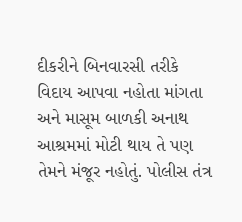દીકરીને બિનવારસી તરીકે વિદાય આપવા નહોતા માંગતા અને માસૂમ બાળકી અનાથ આશ્રમમાં મોટી થાય તે પણ તેમને મંજૂર નહોતું. પોલીસ તંત્ર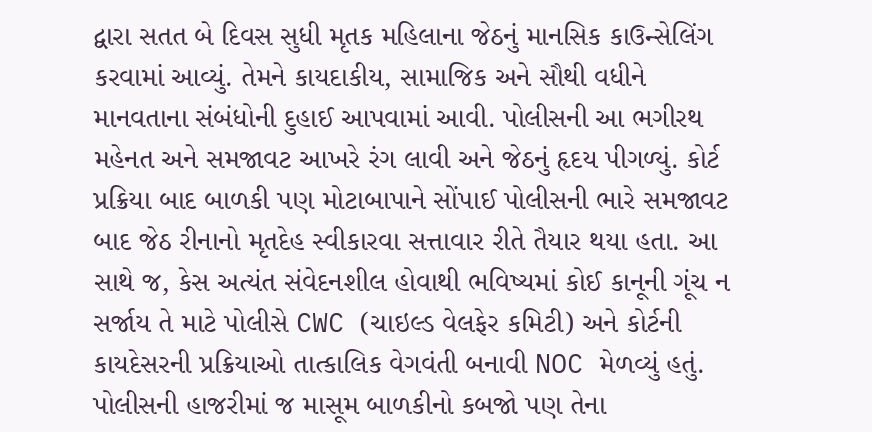દ્વારા સતત બે દિવસ સુધી મૃતક મહિલાના જેઠનું માનસિક કાઉન્સેલિંગ કરવામાં આવ્યું. તેમને કાયદાકીય, સામાજિક અને સૌથી વધીને માનવતાના સંબંધોની દુહાઈ આપવામાં આવી. પોલીસની આ ભગીરથ મહેનત અને સમજાવટ આખરે રંગ લાવી અને જેઠનું હૃદય પીગળ્યું. કોર્ટ પ્રક્રિયા બાદ બાળકી પણ મોટાબાપાને સોંપાઈ પોલીસની ભારે સમજાવટ બાદ જેઠ રીનાનો મૃતદેહ સ્વીકારવા સત્તાવાર રીતે તૈયાર થયા હતા. આ સાથે જ, કેસ અત્યંત સંવેદનશીલ હોવાથી ભવિષ્યમાં કોઈ કાનૂની ગૂંચ ન સર્જાય તે માટે પોલીસે CWC (ચાઇલ્ડ વેલફેર કમિટી) અને કોર્ટની કાયદેસરની પ્રક્રિયાઓ તાત્કાલિક વેગવંતી બનાવી NOC મેળવ્યું હતું. પોલીસની હાજરીમાં જ માસૂમ બાળકીનો કબજો પણ તેના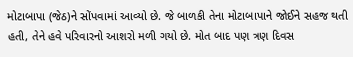મોટાબાપા (જેઠ)ને સોંપવામાં આવ્યો છે. જે બાળકી તેના મોટાબાપાને જોઈને સહજ થતી હતી, તેને હવે પરિવારનો આશરો મળી ગયો છે. મોત બાદ પણ ત્રણ દિવસ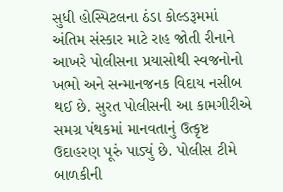સુધી હોસ્પિટલના ઠંડા કોલ્ડરૂમમાં અંતિમ સંસ્કાર માટે રાહ જોતી રીનાને આખરે પોલીસના પ્રયાસોથી સ્વજનોનો ખભો અને સન્માનજનક વિદાય નસીબ થઈ છે. સુરત પોલીસની આ કામગીરીએ સમગ્ર પંથકમાં માનવતાનું ઉત્કૃષ્ટ ઉદાહરણ પૂરું પાડ્યું છે. પોલીસ ટીમે બાળકીની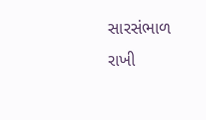સારસંભાળ રાખી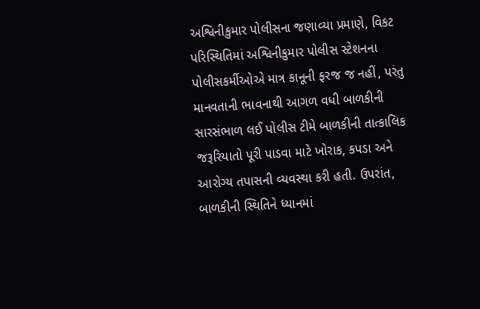અશ્વિનીકુમાર પોલીસના જણાવ્યા પ્રમાણે, વિકટ પરિસ્થિતિમાં અશ્વિનીકુમાર પોલીસ સ્ટેશનના પોલીસકર્મીઓએ માત્ર કાનૂની ફરજ જ નહીં, પરંતુ માનવતાની ભાવનાથી આગળ વધી બાળકીની સારસંભાળ લઈ પોલીસ ટીમે બાળકીની તાત્કાલિક જરૂરિયાતો પૂરી પાડવા માટે ખોરાક, કપડા અને આરોગ્ય તપાસની વ્યવસ્થા કરી હતી. ઉપરાંત, બાળકીની સ્થિતિને ધ્યાનમાં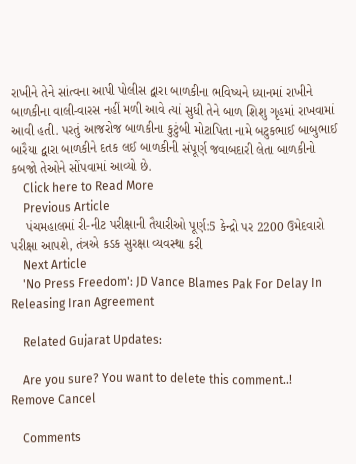રાખીને તેને સાંત્વના આપી પોલીસ દ્વારા બાળકીના ભવિષ્યને ધ્યાનમાં રાખીને બાળકીના વાલી-વારસ નહીં મળી આવે ત્યાં સુધી તેને બાળ શિશુ ગૃહમાં રાખવામાં આવી હતી. પરતું આજરોજ બાળકીના કુટુંબી મોટાપિતા નામે બટુકભાઈ બાબુભાઈ બારૈયા દ્વારા બાળકીને દતક લઈ બાળકીની સંપૂર્ણ જવાબદારી લેતા બાળકીનો કબજો તેઓને સોંપવામાં આવ્યો છે.
    Click here to Read More
    Previous Article
    પંચમહાલમાં રી-નીટ પરીક્ષાની તૈયારીઓ પૂર્ણ:5 કેન્દ્રો પર 2200 ઉમેદવારો પરીક્ષા આપશે, તંત્રએ કડક સુરક્ષા વ્યવસ્થા કરી
    Next Article
    'No Press Freedom': JD Vance Blames Pak For Delay In Releasing Iran Agreement

    Related Gujarat Updates:

    Are you sure? You want to delete this comment..! Remove Cancel

    Comments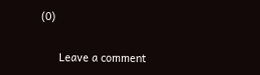(0)

      Leave a comment